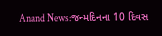Anand News:જન્મદિનના 10 દિવસ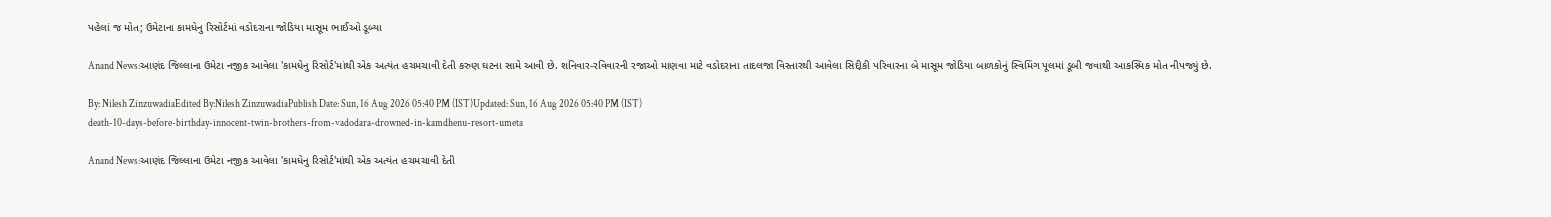પહેલાં જ મોત; ઉમેટાના કામધેનુ રિસોર્ટમાં વડોદરાના જોડિયા માસૂમ ભાઈઓ ડૂબ્યા

Anand News:આણંદ જિલ્લાના ઉમેટા નજીક આવેલા 'કામધેનુ રિસોર્ટ'માંથી એક અત્યંત હચમચાવી દેતી કરુણ ઘટના સામે આવી છે. શનિવાર-રવિવારની રજાઓ માણવા માટે વડોદરાના તાદલજા વિસ્તારથી આવેલા સિદ્દીકી પરિવારના બે માસૂમ જોડિયા બાળકોનું સ્વિમિંગ પૂલમાં ડૂબી જવાથી આકસ્મિક મોત નીપજ્યું છે.

By: Nilesh ZinzuwadiaEdited By:Nilesh ZinzuwadiaPublish Date: Sun, 16 Aug 2026 05:40 PM (IST)Updated: Sun, 16 Aug 2026 05:40 PM (IST)
death-10-days-before-birthday-innocent-twin-brothers-from-vadodara-drowned-in-kamdhenu-resort-umeta

Anand News:આણંદ જિલ્લાના ઉમેટા નજીક આવેલા 'કામધેનુ રિસોર્ટ'માંથી એક અત્યંત હચમચાવી દેતી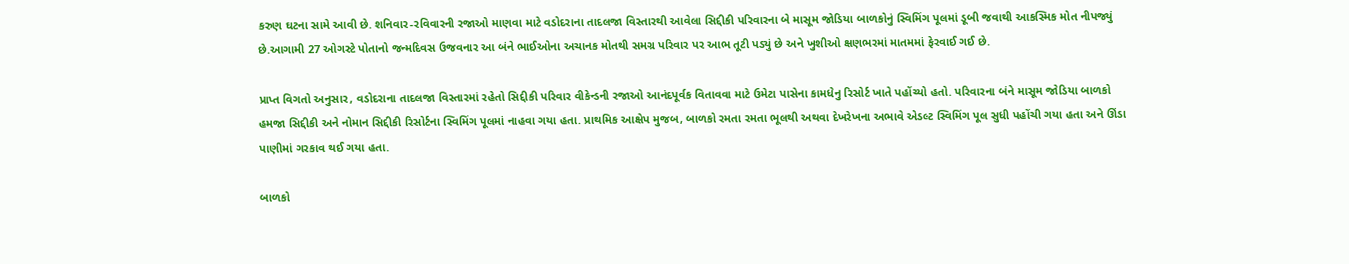કરુણ ઘટના સામે આવી છે. શનિવાર-રવિવારની રજાઓ માણવા માટે વડોદરાના તાદલજા વિસ્તારથી આવેલા સિદ્દીકી પરિવારના બે માસૂમ જોડિયા બાળકોનું સ્વિમિંગ પૂલમાં ડૂબી જવાથી આકસ્મિક મોત નીપજ્યું છે.આગામી 27 ઓગસ્ટે પોતાનો જન્મદિવસ ઉજવનાર આ બંને ભાઈઓના અચાનક મોતથી સમગ્ર પરિવાર પર આભ તૂટી પડ્યું છે અને ખુશીઓ ક્ષણભરમાં માતમમાં ફેરવાઈ ગઈ છે.

પ્રાપ્ત વિગતો અનુસાર, વડોદરાના તાદલજા વિસ્તારમાં રહેતો સિદ્દીકી પરિવાર વીકેન્ડની રજાઓ આનંદપૂર્વક વિતાવવા માટે ઉમેટા પાસેના કામધેનુ રિસોર્ટ ખાતે પહોંચ્યો હતો. પરિવારના બંને માસૂમ જોડિયા બાળકો હમજા સિદ્દીકી અને નોમાન સિદ્દીકી રિસોર્ટના સ્વિમિંગ પૂલમાં નાહવા ગયા હતા. પ્રાથમિક આક્ષેપ મુજબ, બાળકો રમતા રમતા ભૂલથી અથવા દેખરેખના અભાવે એડલ્ટ સ્વિમિંગ પૂલ સુધી પહોંચી ગયા હતા અને ઊંડા પાણીમાં ગરકાવ થઈ ગયા હતા.

બાળકો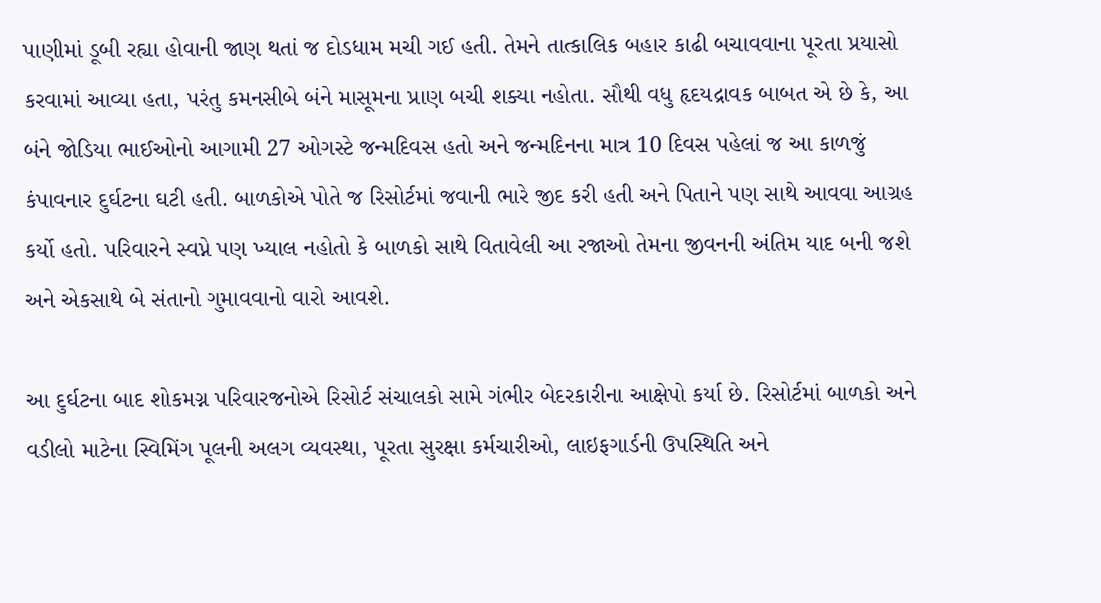પાણીમાં ડૂબી રહ્યા હોવાની જાણ થતાં જ દોડધામ મચી ગઈ હતી. તેમને તાત્કાલિક બહાર કાઢી બચાવવાના પૂરતા પ્રયાસો કરવામાં આવ્યા હતા, પરંતુ કમનસીબે બંને માસૂમના પ્રાણ બચી શક્યા નહોતા. સૌથી વધુ હૃદયદ્રાવક બાબત એ છે કે, આ બંને જોડિયા ભાઈઓનો આગામી 27 ઓગસ્ટે જન્મદિવસ હતો અને જન્મદિનના માત્ર 10 દિવસ પહેલાં જ આ કાળજું કંપાવનાર દુર્ઘટના ઘટી હતી. બાળકોએ પોતે જ રિસોર્ટમાં જવાની ભારે જીદ કરી હતી અને પિતાને પણ સાથે આવવા આગ્રહ કર્યો હતો. પરિવારને સ્વપ્ને પણ ખ્યાલ નહોતો કે બાળકો સાથે વિતાવેલી આ રજાઓ તેમના જીવનની અંતિમ યાદ બની જશે અને એકસાથે બે સંતાનો ગુમાવવાનો વારો આવશે.

આ દુર્ઘટના બાદ શોકમગ્ન પરિવારજનોએ રિસોર્ટ સંચાલકો સામે ગંભીર બેદરકારીના આક્ષેપો કર્યા છે. રિસોર્ટમાં બાળકો અને વડીલો માટેના સ્વિમિંગ પૂલની અલગ વ્યવસ્થા, પૂરતા સુરક્ષા કર્મચારીઓ, લાઇફગાર્ડની ઉપસ્થિતિ અને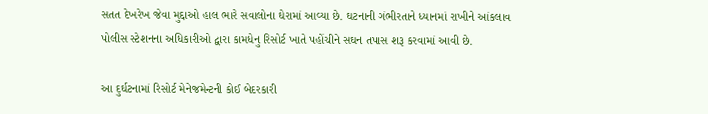સતત દેખરેખ જેવા મુદ્દાઓ હાલ ભારે સવાલોના ઘેરામાં આવ્યા છે. ઘટનાની ગંભીરતાને ધ્યાનમાં રાખીને આંકલાવ પોલીસ સ્ટેશનના અધિકારીઓ દ્વારા કામધેનુ રિસોર્ટ ખાતે પહોંચીને સઘન તપાસ શરૂ કરવામાં આવી છે.

આ દુર્ઘટનામાં રિસોર્ટ મેનેજમેન્ટની કોઈ બેદરકારી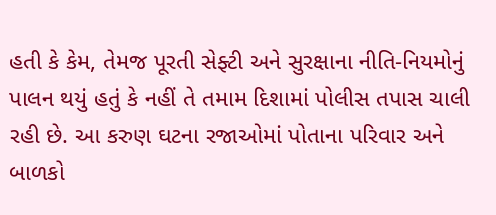હતી કે કેમ, તેમજ પૂરતી સેફ્ટી અને સુરક્ષાના નીતિ-નિયમોનું પાલન થયું હતું કે નહીં તે તમામ દિશામાં પોલીસ તપાસ ચાલી રહી છે. આ કરુણ ઘટના રજાઓમાં પોતાના પરિવાર અને બાળકો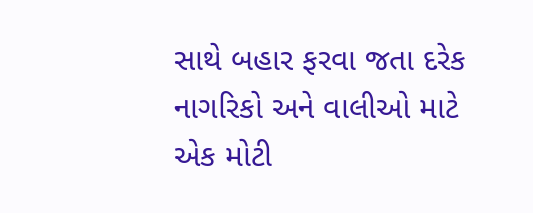સાથે બહાર ફરવા જતા દરેક નાગરિકો અને વાલીઓ માટે એક મોટી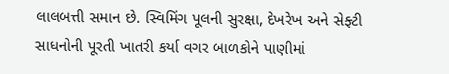લાલબત્તી સમાન છે. સ્વિમિંગ પૂલની સુરક્ષા, દેખરેખ અને સેફ્ટી સાધનોની પૂરતી ખાતરી કર્યા વગર બાળકોને પાણીમાં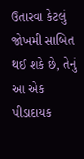ઉતારવા કેટલું જોખમી સાબિત થઈ શકે છે, તેનું આ એક પીડાદાયક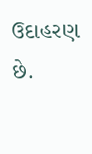ઉદાહરણ છે.